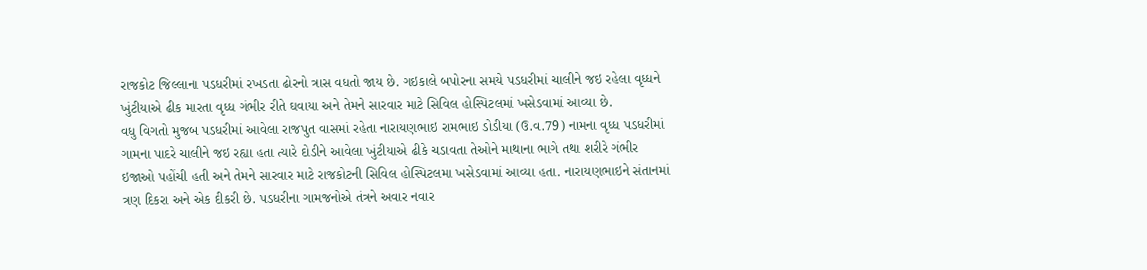રાજકોટ જિલ્લાના પડધરીમાં રખડતા ઢોરનો ત્રાસ વધતો જાય છે. ગઇકાલે બપોરના સમયે પડધરીમાં ચાલીને જઇ રહેલા વૃધ્ધને ખુંટીયાએ ઢીક મારતા વૃધ્ધ ગંભીર રીતે ઘવાયા અને તેમને સારવાર માટે સિવિલ હોસ્પિટલમાં ખસેડવામાં આવ્યા છે.
વધુ વિગતો મુજબ પડધરીમાં આવેલા રાજપુત વાસમાં રહેતા નારાયણભાઇ રામભાઇ ડોડીયા (ઉ.વ.79) નામના વૃધ્ધ પડધરીમાં ગામના પાદરે ચાલીને જઇ રહ્યા હતા ત્યારે દોડીને આવેલા ખુંટીયાએ ઢીકે ચડાવતા તેઓને માથાના ભાગે તથા શરીરે ગંભીર ઇજાઓ પહોંચી હતી અને તેમને સારવાર માટે રાજકોટની સિવિલ હોસ્પિટલમા ખસેડવામાં આવ્યા હતા. નારાયણભાઇને સંતાનમાં ત્રણ દિકરા અને એક દીકરી છે. પડધરીના ગામજનોએ તંત્રને અવાર નવાર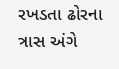રખડતા ઢોરના ત્રાસ અંગે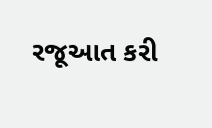રજૂઆત કરી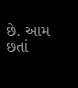છે. આમ છતાં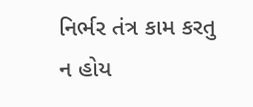નિર્ભર તંત્ર કામ કરતુ ન હોય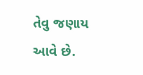તેવુ જણાય આવે છે.